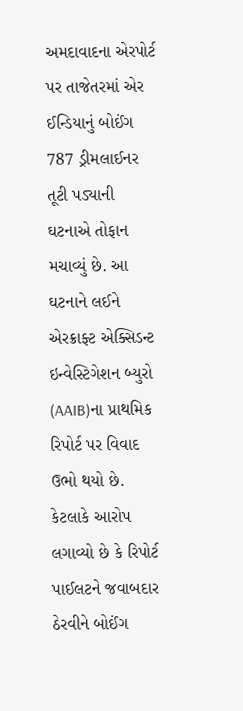અમદાવાદના એરપોર્ટ પર તાજેતરમાં એર ઈન્ડિયાનું બોઈંગ 787 ડ્રીમલાઈનર તૂટી પડ્યાની ઘટનાએ તોફાન મચાવ્યું છે. આ ઘટનાને લઈને એરક્રાફ્ટ એક્સિડન્ટ ઇન્વેસ્ટિગેશન બ્યુરો (AAIB)ના પ્રાથમિક રિપોર્ટ પર વિવાદ ઉભો થયો છે. કેટલાકે આરોપ લગાવ્યો છે કે રિપોર્ટ પાઈલટને જવાબદાર ઠેરવીને બોઈંગ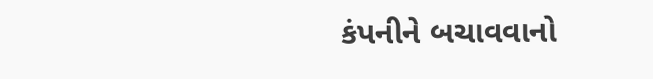કંપનીને બચાવવાનો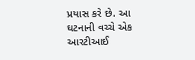પ્રયાસ કરે છે. આ ઘટનાની વચ્ચે એક આરટીઆઈ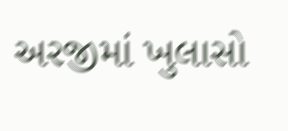અરજીમાં ખુલાસો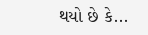થયો છે કે...